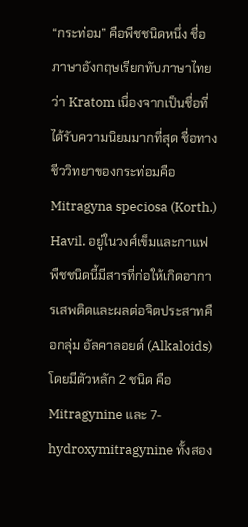“กระท่อม” คือพืชชนิดหนึ่ง ชื่อภาษาอังกฤษเรียกทับภาษาไทยว่า Kratom เนื่องจากเป็นชื่อที่ได้รับความนิยมมากที่สุด ชื่อทางชีววิทยาของกระท่อมคือ Mitragyna speciosa (Korth.) Havil. อยู่ในวงศ์เข็มและกาแฟ พืชชนิดนี้มีสารที่ก่อให้เกิดอาการเสพติดและผลต่อจิตประสาทคือกลุ่ม อัลคาลอยด์ (Alkaloids) โดยมีตัวหลัก 2 ชนิด คือ Mitragynine และ 7-hydroxymitragynine ทั้งสอง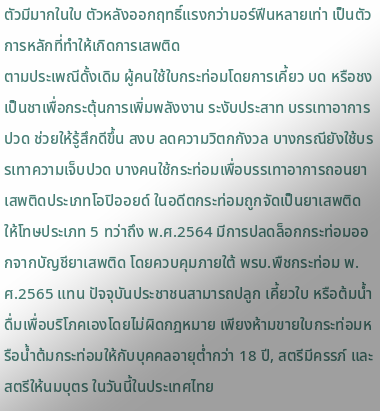ตัวมีมากในใบ ตัวหลังออกฤทธิ์แรงกว่ามอร์ฟีนหลายเท่า เป็นตัวการหลักที่ทำให้เกิดการเสพติด
ตามประเพณีดั้งเดิม ผู้คนใช้ใบกระท่อมโดยการเคี้ยว บด หรือชงเป็นชาเพื่อกระตุ้นการเพิ่มพลังงาน ระงับประสาท บรรเทาอาการปวด ช่วยให้รู้สึกดีขึ้น สงบ ลดความวิตกกังวล บางกรณียังใช้บรรเทาความเจ็บปวด บางคนใช้กระท่อมเพื่อบรรเทาอาการถอนยาเสพติดประเภทโอปิออยด์ ในอดีตกระท่อมถูกจัดเป็นยาเสพติดให้โทษประเภท 5 ทว่าถึง พ.ศ.2564 มีการปลดล็อกกระท่อมออกจากบัญชียาเสพติด โดยควบคุมภายใต้ พรบ.พืชกระท่อม พ.ศ.2565 แทน ปัจจุบันประชาชนสามารถปลูก เคี้ยวใบ หรือต้มน้ำดื่มเพื่อบริโภคเองโดยไม่ผิดกฎหมาย เพียงห้ามขายใบกระท่อมหรือน้ำต้มกระท่อมให้กับบุคคลอายุต่ำกว่า 18 ปี, สตรีมีครรภ์ และสตรีให้นมบุตร ในวันนี้ในประเทศไทย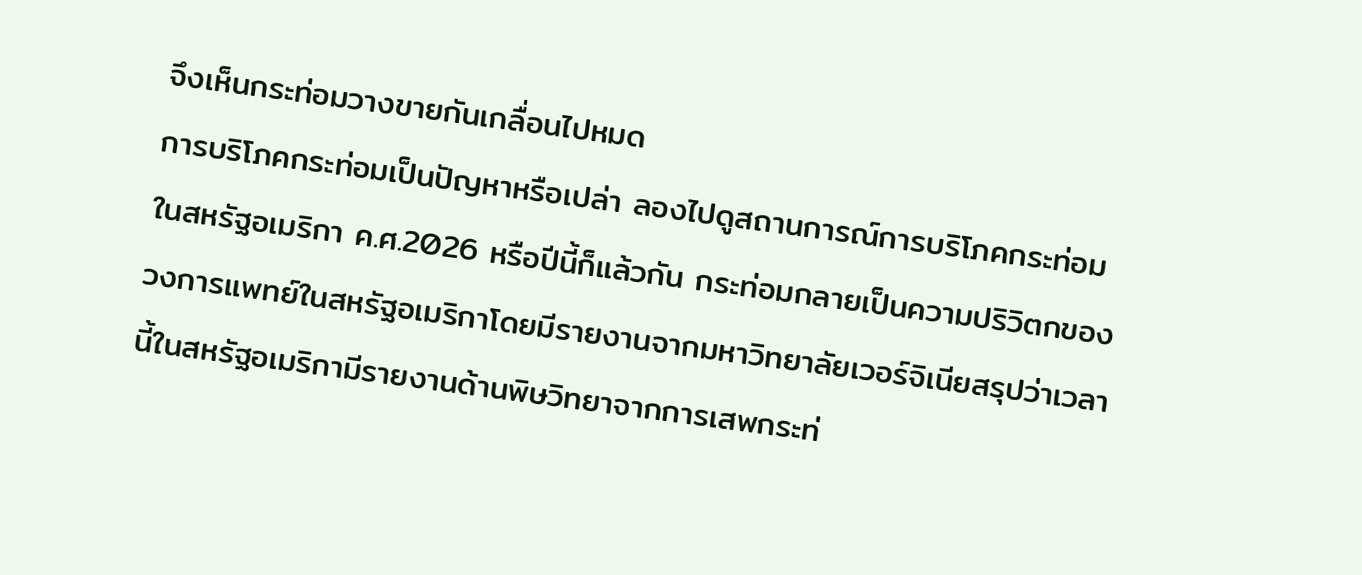จึงเห็นกระท่อมวางขายกันเกลื่อนไปหมด
การบริโภคกระท่อมเป็นปัญหาหรือเปล่า ลองไปดูสถานการณ์การบริโภคกระท่อมในสหรัฐอเมริกา ค.ศ.2026 หรือปีนี้ก็แล้วกัน กระท่อมกลายเป็นความปริวิตกของวงการแพทย์ในสหรัฐอเมริกาโดยมีรายงานจากมหาวิทยาลัยเวอร์จิเนียสรุปว่าเวลานี้ในสหรัฐอเมริกามีรายงานด้านพิษวิทยาจากการเสพกระท่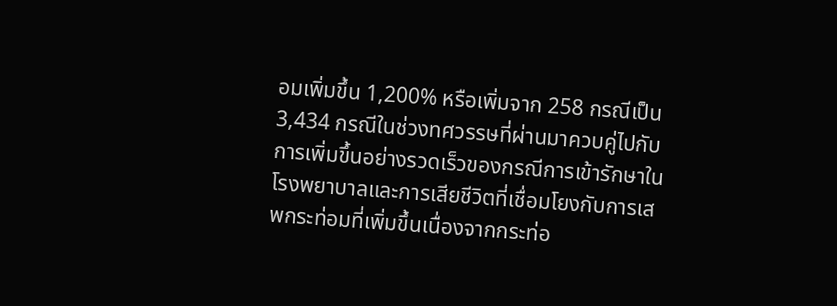อมเพิ่มขึ้น 1,200% หรือเพิ่มจาก 258 กรณีเป็น 3,434 กรณีในช่วงทศวรรษที่ผ่านมาควบคู่ไปกับการเพิ่มขึ้นอย่างรวดเร็วของกรณีการเข้ารักษาในโรงพยาบาลและการเสียชีวิตที่เชื่อมโยงกับการเสพกระท่อมที่เพิ่มขึ้นเนื่องจากกระท่อ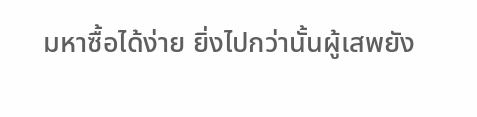มหาซื้อได้ง่าย ยิ่งไปกว่านั้นผู้เสพยัง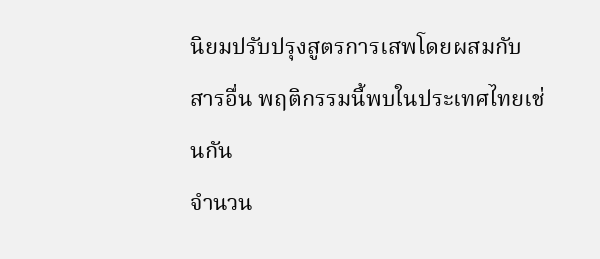นิยมปรับปรุงสูตรการเสพโดยผสมกับสารอื่น พฤติกรรมนี้พบในประเทศไทยเช่นกัน
จำนวน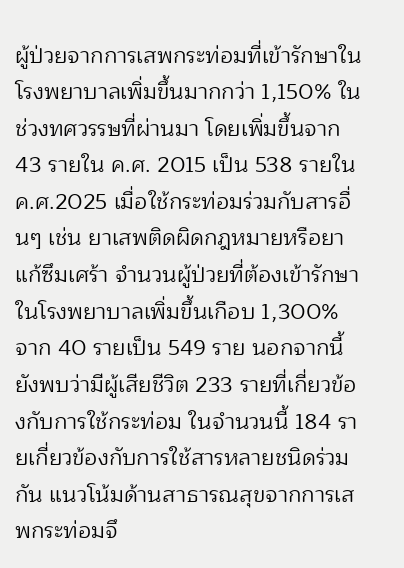ผู้ป่วยจากการเสพกระท่อมที่เข้ารักษาในโรงพยาบาลเพิ่มขึ้นมากกว่า 1,150% ในช่วงทศวรรษที่ผ่านมา โดยเพิ่มขึ้นจาก 43 รายใน ค.ศ. 2015 เป็น 538 รายใน ค.ศ.2025 เมื่อใช้กระท่อมร่วมกับสารอื่นๆ เช่น ยาเสพติดผิดกฎหมายหรือยาแก้ซึมเศร้า จำนวนผู้ป่วยที่ต้องเข้ารักษาในโรงพยาบาลเพิ่มขึ้นเกือบ 1,300% จาก 40 รายเป็น 549 ราย นอกจากนี้ยังพบว่ามีผู้เสียชีวิต 233 รายที่เกี่ยวข้องกับการใช้กระท่อม ในจำนวนนี้ 184 รายเกี่ยวข้องกับการใช้สารหลายชนิดร่วมกัน แนวโน้มด้านสาธารณสุขจากการเสพกระท่อมจึ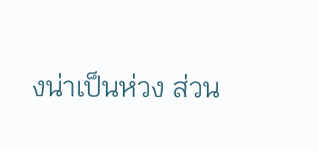งน่าเป็นห่วง ส่วน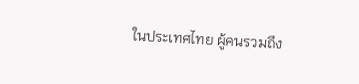ในประเทศไทย ผู้คนรวมถึง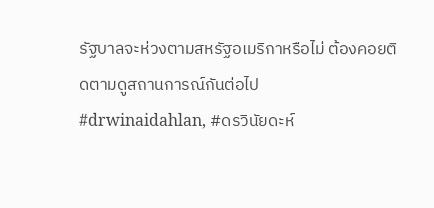รัฐบาลจะห่วงตามสหรัฐอเมริกาหรือไม่ ต้องคอยติดตามดูสถานการณ์กันต่อไป
#drwinaidahlan, #ดรวินัยดะห์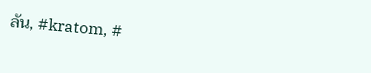ลัน, #kratom, #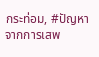กระท่อม, #ปัญหาจากการเสพ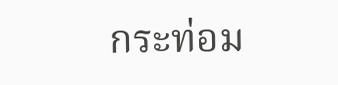กระท่อม